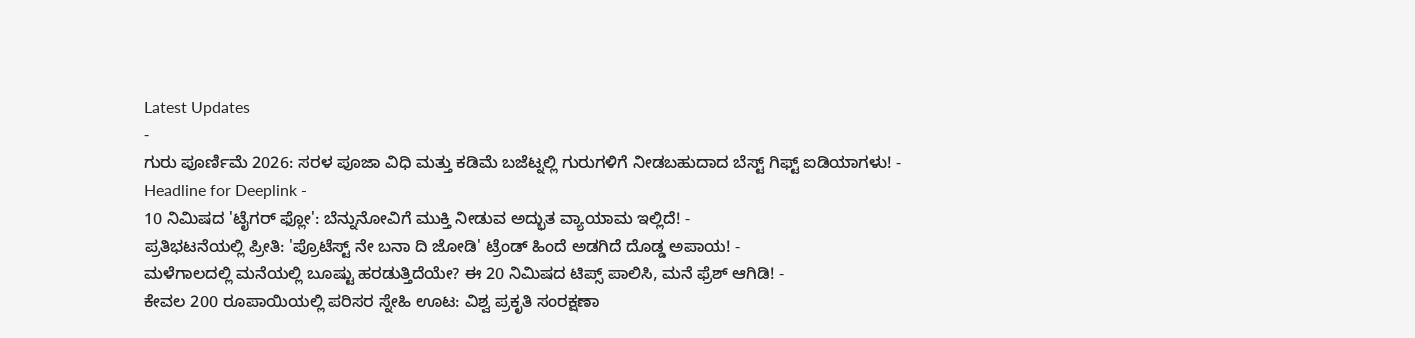Latest Updates
-
ಗುರು ಪೂರ್ಣಿಮೆ 2026: ಸರಳ ಪೂಜಾ ವಿಧಿ ಮತ್ತು ಕಡಿಮೆ ಬಜೆಟ್ನಲ್ಲಿ ಗುರುಗಳಿಗೆ ನೀಡಬಹುದಾದ ಬೆಸ್ಟ್ ಗಿಫ್ಟ್ ಐಡಿಯಾಗಳು! -
Headline for Deeplink -
10 ನಿಮಿಷದ 'ಟೈಗರ್ ಫ್ಲೋ': ಬೆನ್ನುನೋವಿಗೆ ಮುಕ್ತಿ ನೀಡುವ ಅದ್ಭುತ ವ್ಯಾಯಾಮ ಇಲ್ಲಿದೆ! -
ಪ್ರತಿಭಟನೆಯಲ್ಲಿ ಪ್ರೀತಿ: 'ಪ್ರೊಟೆಸ್ಟ್ ನೇ ಬನಾ ದಿ ಜೋಡಿ' ಟ್ರೆಂಡ್ ಹಿಂದೆ ಅಡಗಿದೆ ದೊಡ್ಡ ಅಪಾಯ! -
ಮಳೆಗಾಲದಲ್ಲಿ ಮನೆಯಲ್ಲಿ ಬೂಷ್ಟು ಹರಡುತ್ತಿದೆಯೇ? ಈ 20 ನಿಮಿಷದ ಟಿಪ್ಸ್ ಪಾಲಿಸಿ, ಮನೆ ಫ್ರೆಶ್ ಆಗಿಡಿ! -
ಕೇವಲ 200 ರೂಪಾಯಿಯಲ್ಲಿ ಪರಿಸರ ಸ್ನೇಹಿ ಊಟ: ವಿಶ್ವ ಪ್ರಕೃತಿ ಸಂರಕ್ಷಣಾ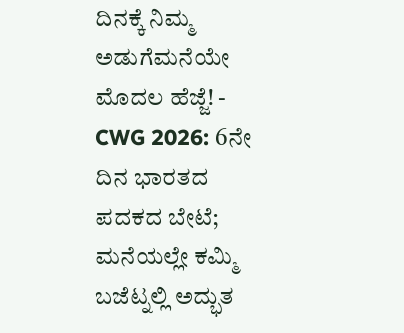ದಿನಕ್ಕೆ ನಿಮ್ಮ ಅಡುಗೆಮನೆಯೇ ಮೊದಲ ಹೆಜ್ಜೆ! -
CWG 2026: 6ನೇ ದಿನ ಭಾರತದ ಪದಕದ ಬೇಟೆ; ಮನೆಯಲ್ಲೇ ಕಮ್ಮಿ ಬಜೆಟ್ನಲ್ಲಿ ಅದ್ಭುತ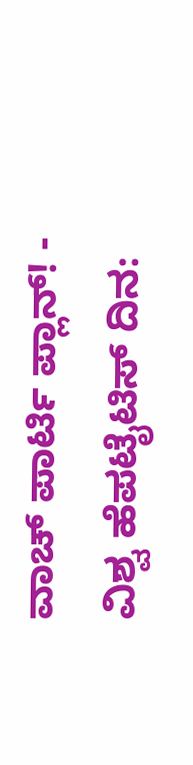ವಾಚ್ ಪಾರ್ಟಿ ಪ್ಲಾನ್! -
ವಿಶ್ವ ಹೆಪಟೈಟಿಸ್ ದಿನ: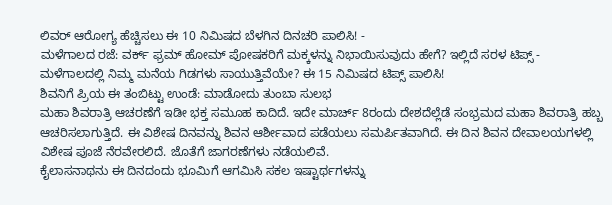ಲಿವರ್ ಆರೋಗ್ಯ ಹೆಚ್ಚಿಸಲು ಈ 10 ನಿಮಿಷದ ಬೆಳಗಿನ ದಿನಚರಿ ಪಾಲಿಸಿ! -
ಮಳೆಗಾಲದ ರಜೆ: ವರ್ಕ್ ಫ್ರಮ್ ಹೋಮ್ ಪೋಷಕರಿಗೆ ಮಕ್ಕಳನ್ನು ನಿಭಾಯಿಸುವುದು ಹೇಗೆ? ಇಲ್ಲಿದೆ ಸರಳ ಟಿಪ್ಸ್ -
ಮಳೆಗಾಲದಲ್ಲಿ ನಿಮ್ಮ ಮನೆಯ ಗಿಡಗಳು ಸಾಯುತ್ತಿವೆಯೇ? ಈ 15 ನಿಮಿಷದ ಟಿಪ್ಸ್ ಪಾಲಿಸಿ!
ಶಿವನಿಗೆ ಪ್ರಿಯ ಈ ತಂಬಿಟ್ಟು ಉಂಡೆ: ಮಾಡೋದು ತುಂಬಾ ಸುಲಭ
ಮಹಾ ಶಿವರಾತ್ರಿ ಆಚರಣೆಗೆ ಇಡೀ ಭಕ್ತ ಸಮೂಹ ಕಾದಿದೆ. ಇದೇ ಮಾರ್ಚ್ 8ರಂದು ದೇಶದೆಲ್ಲೆಡೆ ಸಂಭ್ರಮದ ಮಹಾ ಶಿವರಾತ್ರಿ ಹಬ್ಬ ಆಚರಿಸಲಾಗುತ್ತಿದೆ. ಈ ವಿಶೇಷ ದಿನವನ್ನು ಶಿವನ ಆರ್ಶೀವಾದ ಪಡೆಯಲು ಸಮರ್ಪಿತವಾಗಿದೆ. ಈ ದಿನ ಶಿವನ ದೇವಾಲಯಗಳಲ್ಲಿ ವಿಶೇಷ ಪೂಜೆ ನೆರವೇರಲಿದೆ. ಜೊತೆಗೆ ಜಾಗರಣೆಗಳು ನಡೆಯಲಿವೆ.
ಕೈಲಾಸನಾಥನು ಈ ದಿನದಂದು ಭೂಮಿಗೆ ಆಗಮಿಸಿ ಸಕಲ ಇಷ್ಟಾರ್ಥಗಳನ್ನು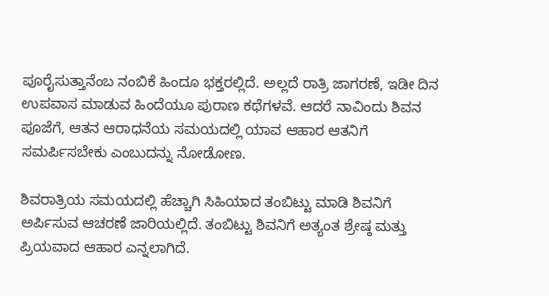ಪೂರೈಸುತ್ತಾನೆಂಬ ನಂಬಿಕೆ ಹಿಂದೂ ಭಕ್ತರಲ್ಲಿದೆ. ಅಲ್ಲದೆ ರಾತ್ರಿ ಜಾಗರಣೆ, ಇಡೀ ದಿನ ಉಪವಾಸ ಮಾಡುವ ಹಿಂದೆಯೂ ಪುರಾಣ ಕಥೆಗಳವೆ. ಆದರೆ ನಾವಿಂದು ಶಿವನ ಪೂಜೆಗೆ, ಆತನ ಆರಾಧನೆಯ ಸಮಯದಲ್ಲಿ ಯಾವ ಆಹಾರ ಆತನಿಗೆ ಸಮರ್ಪಿಸಬೇಕು ಎಂಬುದನ್ನು ನೋಡೋಣ.

ಶಿವರಾತ್ರಿಯ ಸಮಯದಲ್ಲಿ ಹೆಚ್ಚಾಗಿ ಸಿಹಿಯಾದ ತಂಬಿಟ್ಟು ಮಾಡಿ ಶಿವನಿಗೆ ಅರ್ಪಿಸುವ ಆಚರಣೆ ಜಾರಿಯಲ್ಲಿದೆ. ತಂಬಿಟ್ಟು ಶಿವನಿಗೆ ಅತ್ಯಂತ ಶ್ರೇಷ್ಠ ಮತ್ತು ಪ್ರಿಯವಾದ ಆಹಾರ ಎನ್ನಲಾಗಿದೆ.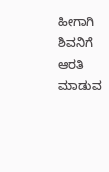ಹೀಗಾಗಿ ಶಿವನಿಗೆ ಆರತಿ ಮಾಡುವ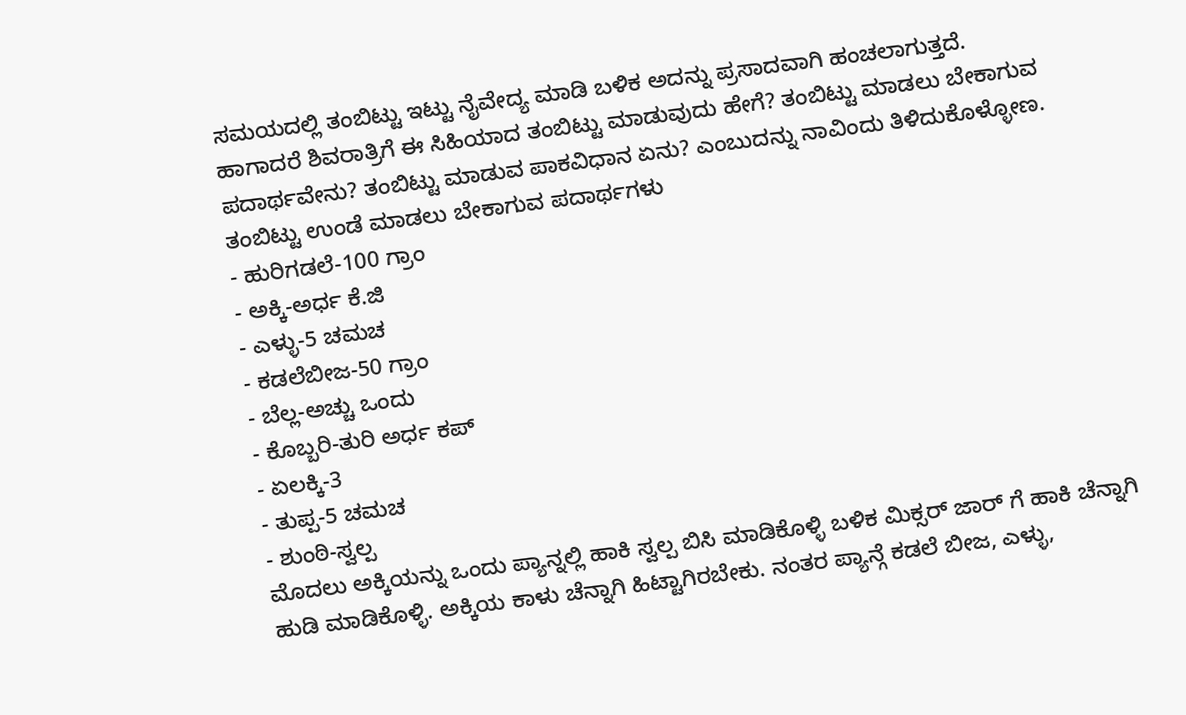ಸಮಯದಲ್ಲಿ ತಂಬಿಟ್ಟು ಇಟ್ಟು ನೈವೇದ್ಯ ಮಾಡಿ ಬಳಿಕ ಅದನ್ನು ಪ್ರಸಾದವಾಗಿ ಹಂಚಲಾಗುತ್ತದೆ.
ಹಾಗಾದರೆ ಶಿವರಾತ್ರಿಗೆ ಈ ಸಿಹಿಯಾದ ತಂಬಿಟ್ಟು ಮಾಡುವುದು ಹೇಗೆ? ತಂಬಿಟ್ಟು ಮಾಡಲು ಬೇಕಾಗುವ ಪದಾರ್ಥವೇನು? ತಂಬಿಟ್ಟು ಮಾಡುವ ಪಾಕವಿಧಾನ ಏನು? ಎಂಬುದನ್ನು ನಾವಿಂದು ತಿಳಿದುಕೊಳ್ಳೋಣ.
ತಂಬಿಟ್ಟು ಉಂಡೆ ಮಾಡಲು ಬೇಕಾಗುವ ಪದಾರ್ಥಗಳು
- ಹುರಿಗಡಲೆ-100 ಗ್ರಾಂ
- ಅಕ್ಕಿ-ಅರ್ಧ ಕೆ.ಜಿ
- ಎಳ್ಳು-5 ಚಮಚ
- ಕಡಲೆಬೀಜ-50 ಗ್ರಾಂ
- ಬೆಲ್ಲ-ಅಚ್ಚು ಒಂದು
- ಕೊಬ್ಬರಿ-ತುರಿ ಅರ್ಧ ಕಪ್
- ಏಲಕ್ಕಿ-3
- ತುಪ್ಪ-5 ಚಮಚ
- ಶುಂಠಿ-ಸ್ವಲ್ಪ
ಮೊದಲು ಅಕ್ಕಿಯನ್ನು ಒಂದು ಪ್ಯಾನ್ನಲ್ಲಿ ಹಾಕಿ ಸ್ವಲ್ಪ ಬಿಸಿ ಮಾಡಿಕೊಳ್ಳಿ ಬಳಿಕ ಮಿಕ್ಸರ್ ಜಾರ್ ಗೆ ಹಾಕಿ ಚೆನ್ನಾಗಿ ಹುಡಿ ಮಾಡಿಕೊಳ್ಳಿ. ಅಕ್ಕಿಯ ಕಾಳು ಚೆನ್ನಾಗಿ ಹಿಟ್ಟಾಗಿರಬೇಕು. ನಂತರ ಪ್ಯಾನ್ಗೆ ಕಡಲೆ ಬೀಜ, ಎಳ್ಳು,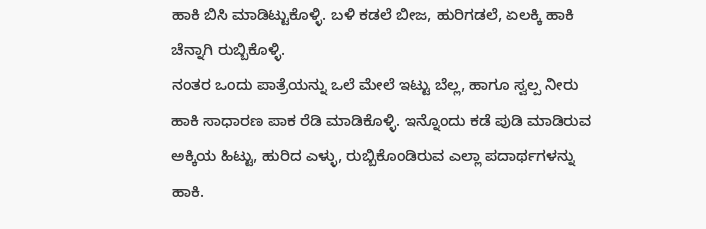ಹಾಕಿ ಬಿಸಿ ಮಾಡಿಟ್ಟುಕೊಳ್ಳಿ. ಬಳಿ ಕಡಲೆ ಬೀಜ, ಹುರಿಗಡಲೆ, ಏಲಕ್ಕಿ ಹಾಕಿ ಚೆನ್ನಾಗಿ ರುಬ್ಬಿಕೊಳ್ಳಿ.
ನಂತರ ಒಂದು ಪಾತ್ರೆಯನ್ನು ಒಲೆ ಮೇಲೆ ಇಟ್ಟು ಬೆಲ್ಲ, ಹಾಗೂ ಸ್ವಲ್ಪ ನೀರು ಹಾಕಿ ಸಾಧಾರಣ ಪಾಕ ರೆಡಿ ಮಾಡಿಕೊಳ್ಳಿ. ಇನ್ನೊಂದು ಕಡೆ ಪುಡಿ ಮಾಡಿರುವ ಅಕ್ಕಿಯ ಹಿಟ್ಟು, ಹುರಿದ ಎಳ್ಳು, ರುಬ್ಬಿಕೊಂಡಿರುವ ಎಲ್ಲಾ ಪದಾರ್ಥಗಳನ್ನು ಹಾಕಿ.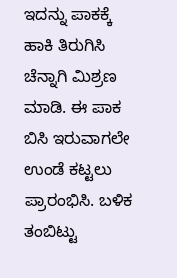ಇದನ್ನು ಪಾಕಕ್ಕೆ ಹಾಕಿ ತಿರುಗಿಸಿ ಚೆನ್ನಾಗಿ ಮಿಶ್ರಣ ಮಾಡಿ. ಈ ಪಾಕ ಬಿಸಿ ಇರುವಾಗಲೇ ಉಂಡೆ ಕಟ್ಟಲು ಪ್ರಾರಂಭಿಸಿ. ಬಳಿಕ ತಂಬಿಟ್ಟು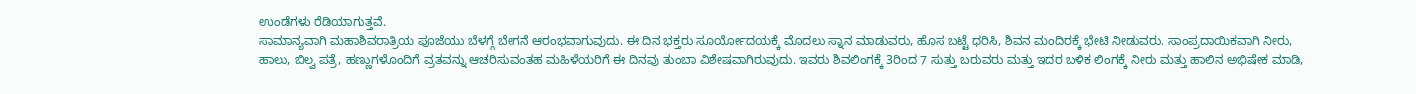ಉಂಡೆಗಳು ರೆಡಿಯಾಗುತ್ತವೆ.
ಸಾಮಾನ್ಯವಾಗಿ ಮಹಾಶಿವರಾತ್ರಿಯ ಪೂಜೆಯು ಬೆಳಗ್ಗೆ ಬೇಗನೆ ಆರಂಭವಾಗುವುದು. ಈ ದಿನ ಭಕ್ತರು ಸೂರ್ಯೋದಯಕ್ಕೆ ಮೊದಲು ಸ್ನಾನ ಮಾಡುವರು, ಹೊಸ ಬಟ್ಟೆ ಧರಿಸಿ, ಶಿವನ ಮಂದಿರಕ್ಕೆ ಭೇಟಿ ನೀಡುವರು. ಸಾಂಪ್ರದಾಯಿಕವಾಗಿ ನೀರು, ಹಾಲು, ಬಿಲ್ವ ಪತ್ರೆ, ಹಣ್ಣುಗಳೊಂದಿಗೆ ವ್ರತವನ್ನು ಆಚರಿಸುವಂತಹ ಮಹಿಳೆಯರಿಗೆ ಈ ದಿನವು ತುಂಬಾ ವಿಶೇಷವಾಗಿರುವುದು. ಇವರು ಶಿವಲಿಂಗಕ್ಕೆ 3ರಿಂದ 7 ಸುತ್ತು ಬರುವರು ಮತ್ತು ಇದರ ಬಳಿಕ ಲಿಂಗಕ್ಕೆ ನೀರು ಮತ್ತು ಹಾಲಿನ ಅಭಿಷೇಕ ಮಾಡಿ,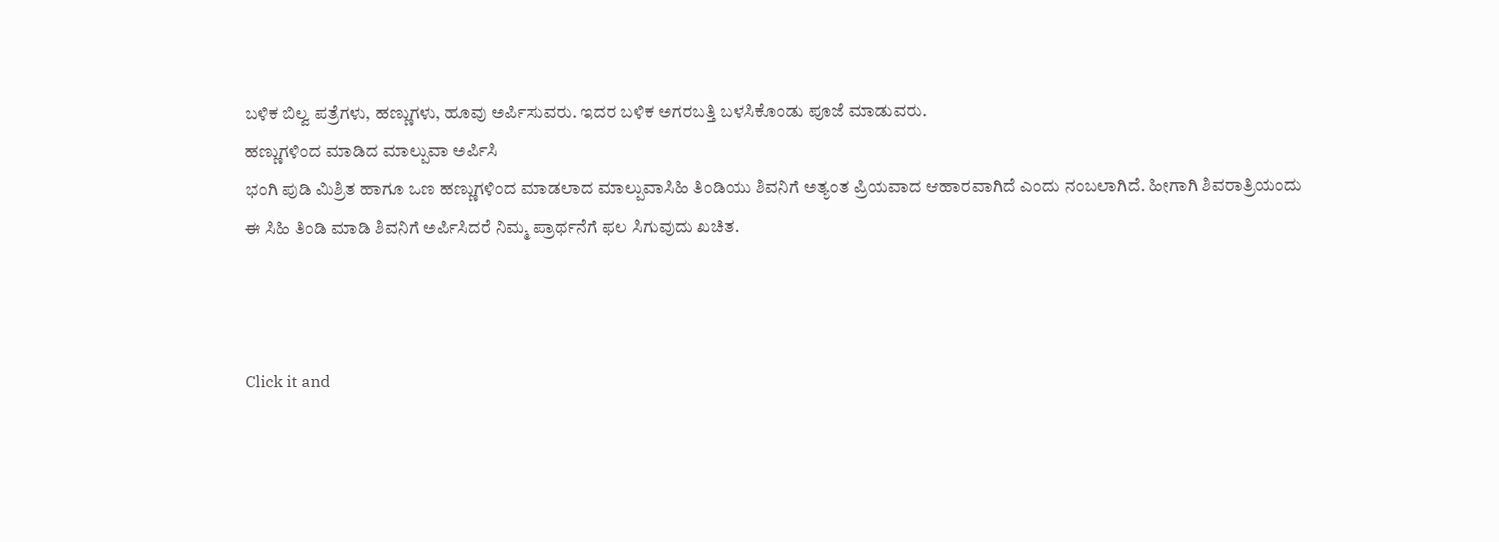ಬಳಿಕ ಬಿಲ್ವ ಪತ್ರೆಗಳು, ಹಣ್ಣುಗಳು, ಹೂವು ಅರ್ಪಿಸುವರು. ಇದರ ಬಳಿಕ ಅಗರಬತ್ತಿ ಬಳಸಿಕೊಂಡು ಪೂಜೆ ಮಾಡುವರು.
ಹಣ್ಣುಗಳಿಂದ ಮಾಡಿದ ಮಾಲ್ಪುವಾ ಅರ್ಪಿಸಿ
ಭಂಗಿ ಪುಡಿ ಮಿಶ್ರಿತ ಹಾಗೂ ಒಣ ಹಣ್ಣುಗಳಿಂದ ಮಾಡಲಾದ ಮಾಲ್ಪುವಾಸಿಹಿ ತಿಂಡಿಯು ಶಿವನಿಗೆ ಅತ್ಯಂತ ಪ್ರಿಯವಾದ ಆಹಾರವಾಗಿದೆ ಎಂದು ನಂಬಲಾಗಿದೆ. ಹೀಗಾಗಿ ಶಿವರಾತ್ರಿಯಂದು ಈ ಸಿಹಿ ತಿಂಡಿ ಮಾಡಿ ಶಿವನಿಗೆ ಅರ್ಪಿಸಿದರೆ ನಿಮ್ಮ ಪ್ರಾರ್ಥನೆಗೆ ಫಲ ಸಿಗುವುದು ಖಚಿತ.



Click it and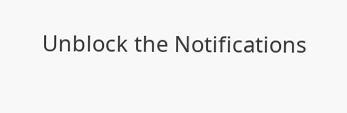Unblock the Notifications